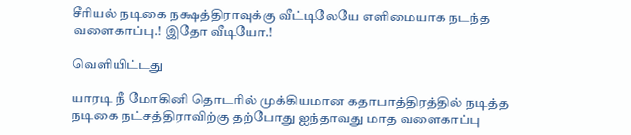சீரியல் நடிகை நக்ஷத்திராவுக்கு வீட்டிலேயே எளிமையாக நடந்த வளைகாப்பு.! இதோ வீடியோ.!

வெளியிட்டது

யாரடி நீ மோகினி தொடரில் முக்கியமான கதாபாத்திரத்தில் நடித்த நடிகை நட்சத்திராவிற்கு தற்போது ஐந்தாவது மாத வளைகாப்பு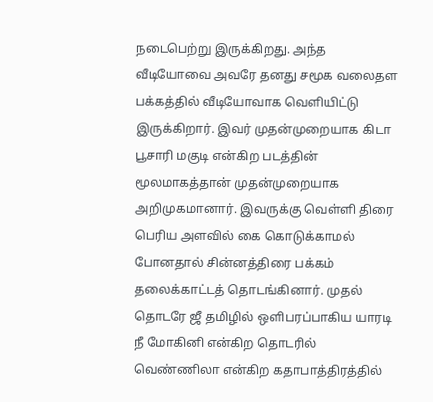நடைபெற்று இருக்கிறது. அந்த வீடியோவை அவரே தனது சமூக வலைதள பக்கத்தில் வீடியோவாக வெளியிட்டு இருக்கிறார். இவர் முதன்முறையாக கிடா பூசாரி மகுடி என்கிற படத்தின் மூலமாகத்தான் முதன்முறையாக அறிமுகமானார். இவருக்கு வெள்ளி திரை பெரிய அளவில் கை கொடுக்காமல் போனதால் சின்னத்திரை பக்கம் தலைக்காட்டத் தொடங்கினார். முதல் தொடரே ஜீ தமிழில் ஒளிபரப்பாகிய யாரடி நீ மோகினி என்கிற தொடரில் வெண்ணிலா என்கிற கதாபாத்திரத்தில்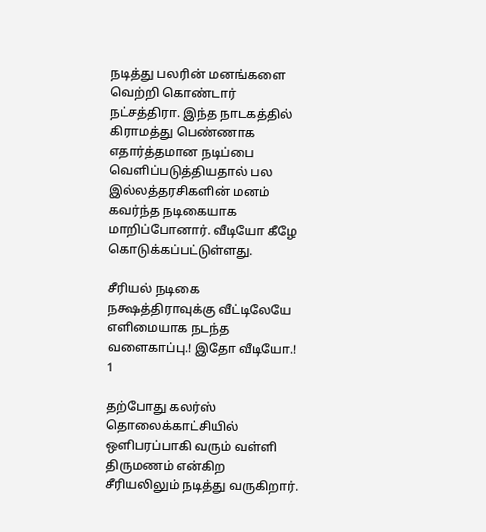நடித்து பலரின் மனங்களை வெற்றி கொண்டார் நட்சத்திரா. இந்த நாடகத்தில் கிராமத்து பெண்ணாக எதார்த்தமான நடிப்பை வெளிப்படுத்தியதால் பல இல்லத்தரசிகளின் மனம் கவர்ந்த நடிகையாக மாறிப்போனார். வீடியோ கீழே கொடுக்கப்பட்டுள்ளது.

சீரியல் நடிகை நக்ஷத்திராவுக்கு வீட்டிலேயே எளிமையாக நடந்த வளைகாப்பு.! இதோ வீடியோ.! 1

தற்போது கலர்ஸ் தொலைக்காட்சியில் ஒளிபரப்பாகி வரும் வள்ளி திருமணம் என்கிற சீரியலிலும் நடித்து வருகிறார்.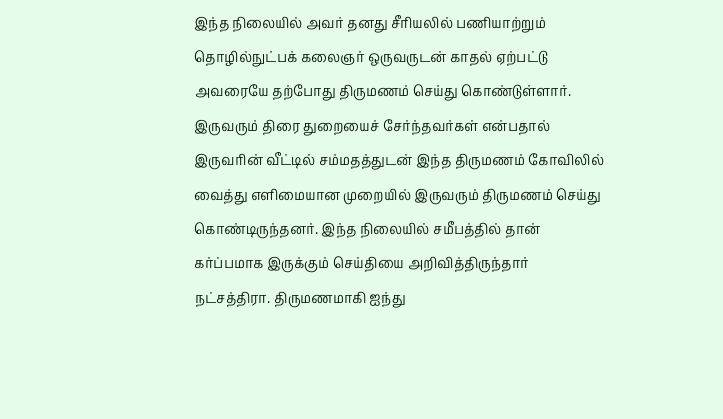இந்த நிலையில் அவர் தனது சீரியலில் பணியாற்றும் தொழில்நுட்பக் கலைஞர் ஒருவருடன் காதல் ஏற்பட்டு அவரையே தற்போது திருமணம் செய்து கொண்டுள்ளார். இருவரும் திரை துறையைச் சேர்ந்தவர்கள் என்பதால் இருவரின் வீட்டில் சம்மதத்துடன் இந்த திருமணம் கோவிலில் வைத்து எளிமையான முறையில் இருவரும் திருமணம் செய்து கொண்டிருந்தனர். இந்த நிலையில் சமீபத்தில் தான் கர்ப்பமாக இருக்கும் செய்தியை அறிவித்திருந்தார் நட்சத்திரா. திருமணமாகி ஐந்து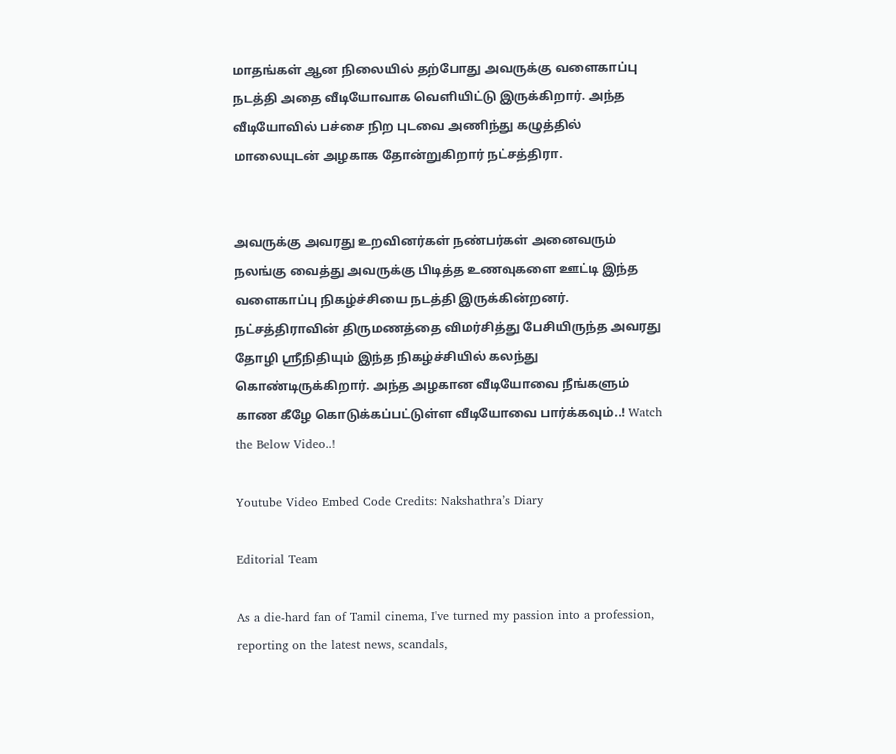மாதங்கள் ஆன நிலையில் தற்போது அவருக்கு வளைகாப்பு நடத்தி அதை வீடியோவாக வெளியிட்டு இருக்கிறார். அந்த வீடியோவில் பச்சை நிற புடவை அணிந்து கழுத்தில் மாலையுடன் அழகாக தோன்றுகிறார் நட்சத்திரா.


அவருக்கு அவரது உறவினர்கள் நண்பர்கள் அனைவரும் நலங்கு வைத்து அவருக்கு பிடித்த உணவுகளை ஊட்டி இந்த வளைகாப்பு நிகழ்ச்சியை நடத்தி இருக்கின்றனர். நட்சத்திராவின் திருமணத்தை விமர்சித்து பேசியிருந்த அவரது தோழி ஸ்ரீநிதியும் இந்த நிகழ்ச்சியில் கலந்து கொண்டிருக்கிறார். அந்த அழகான வீடியோவை நீங்களும் காண கீழே கொடுக்கப்பட்டுள்ள வீடியோவை பார்க்கவும்..! Watch the Below Video..!

Youtube Video Embed Code Credits: Nakshathra’s Diary

Editorial Team

As a die-hard fan of Tamil cinema, I've turned my passion into a profession, reporting on the latest news, scandals,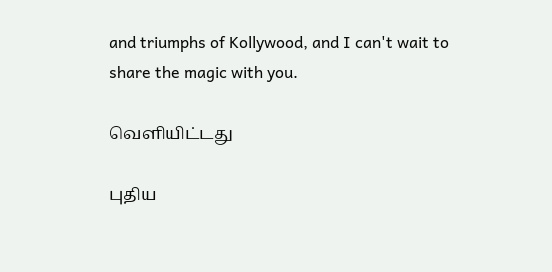and triumphs of Kollywood, and I can't wait to share the magic with you.

வெளியிட்டது

புதிய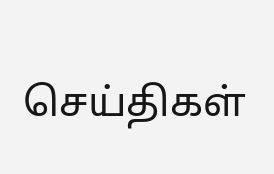செய்திகள்